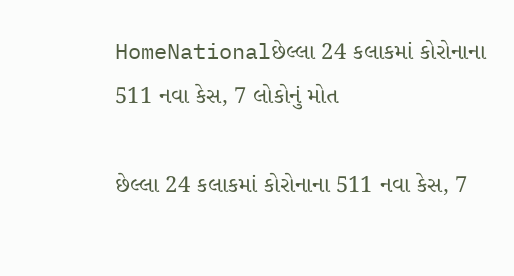HomeNationalછેલ્લા 24 કલાકમાં કોરોનાના 511 નવા કેસ, 7 લોકોનું મોત

છેલ્લા 24 કલાકમાં કોરોનાના 511 નવા કેસ, 7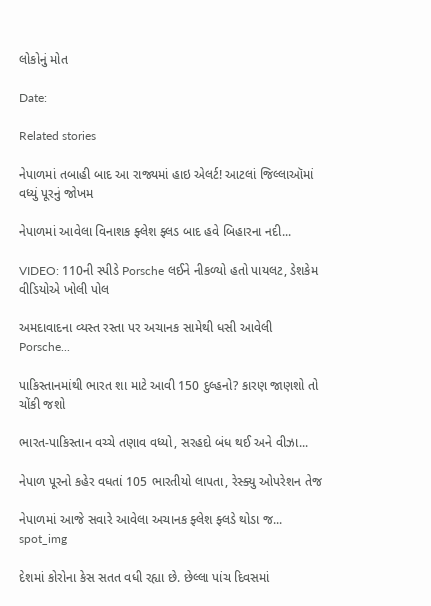લોકોનું મોત

Date:

Related stories

નેપાળમાં તબાહી બાદ આ રાજ્યમાં હાઇ એલર્ટ! આટલાં જિલ્લાઑમાં વધ્યું પૂરનું જોખમ

નેપાળમાં આવેલા વિનાશક ફ્લેશ ફ્લડ બાદ હવે બિહારના નદી...

VIDEO: 110ની સ્પીડે Porsche લઈને નીકળ્યો હતો પાયલટ, ડેશકેમ વીડિયોએ ખોલી પોલ

અમદાવાદના વ્યસ્ત રસ્તા પર અચાનક સામેથી ધસી આવેલી Porsche...

પાકિસ્તાનમાંથી ભારત શા માટે આવી 150 દુલ્હનો? કારણ જાણશો તો ચોંકી જશો

ભારત-પાકિસ્તાન વચ્ચે તણાવ વધ્યો, સરહદો બંધ થઈ અને વીઝા...

નેપાળ પૂરનો કહેર વધતાં 105 ભારતીયો લાપતા, રેસ્ક્યુ ઓપરેશન તેજ

નેપાળમાં આજે સવારે આવેલા અચાનક ફ્લેશ ફ્લડે થોડા જ...
spot_img

દેશમાં કોરોના કેસ સતત વધી રહ્યા છે. છેલ્લા પાંચ દિવસમાં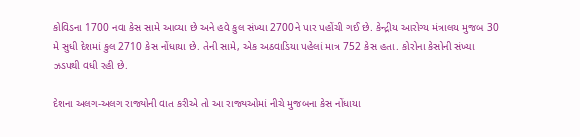કોવિડના 1700 નવા કેસ સામે આવ્યા છે અને હવે કુલ સંખ્યા 2700ને પાર પહોંચી ગઈ છે. કેન્દ્રીય આરોગ્ય મંત્રાલય મુજબ 30 મે સુધી દેશમાં કુલ 2710 કેસ નોંધાયા છે. તેની સામે, એક અઠવાડિયા પહેલાં માત્ર 752 કેસ હતા. કોરોના કેસોની સંખ્યા ઝડપથી વધી રહી છે.

દેશના અલગ-અલગ રાજ્યોની વાત કરીએ તો આ રાજ્યઓમાં નીચે મુજબના કેસ નોંધાયા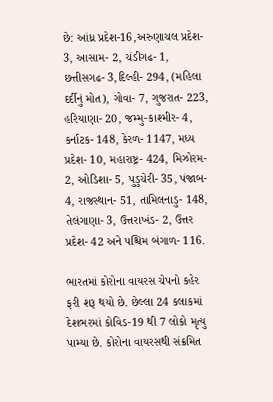છે: આંધ્ર પ્રદેશ-16,અરુણાચલ પ્રદેશ- 3, આસામ- 2, ચંડીગઢ- 1, છત્તીસગઢ- 3,દિલ્હી- 294, (મહિલા દર્દીનું મોત), ગોવા- 7, ગુજરાત- 223, હરિયાણા- 20, જમ્મુ-કાશ્મીર- 4, કર્નાટક- 148, કેરળ- 1147, મધ્ય પ્રદેશ- 10, મહારાષ્ટ્ર- 424, મિઝોરમ- 2, ઓડિશા- 5, પુડુચેરી- 35, પંજાબ- 4, રાજસ્થાન- 51, તામિલનાડુ- 148, તેલંગાણા- 3, ઉત્તરાખંડ- 2, ઉત્તર પ્રદેશ- 42 અને પશ્ચિમ બંગાળ- 116.

ભારતમાં કોરોના વાયરસ ચેપનો કહેર ફરી શરૂ થયો છે. છેલ્લા 24 કલાકમાં દેશભરમાં કોવિડ-19 થી 7 લોકો મૃત્યુ પામ્યા છે. કોરોના વાયરસથી સંક્રમિત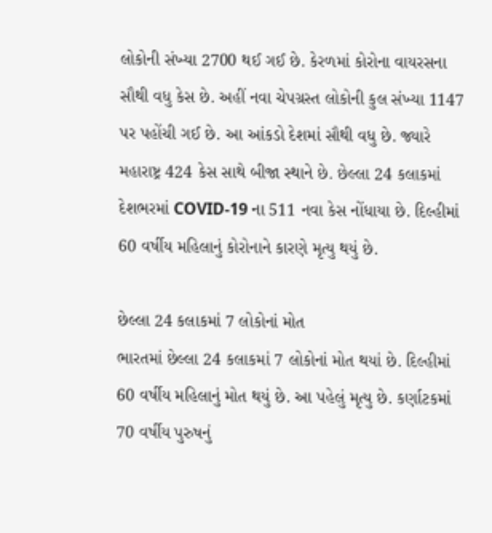લોકોની સંખ્યા 2700 થઈ ગઈ છે. કેરળમાં કોરોના વાયરસના સૌથી વધુ કેસ છે. અહીં નવા ચેપગ્રસ્ત લોકોની કુલ સંખ્યા 1147 પર પહોંચી ગઈ છે. આ આંકડો દેશમાં સૌથી વધુ છે. જ્યારે મહારાષ્ટ્ર 424 કેસ સાથે બીજા સ્થાને છે. છેલ્લા 24 કલાકમાં દેશભરમાં COVID-19 ના 511 નવા કેસ નોંધાયા છે. દિલ્હીમાં 60 વર્ષીય મહિલાનું કોરોનાને કારણે મૃત્યુ થયું છે.

છેલ્લા 24 કલાકમાં 7 લોકોનાં મોત
ભારતમાં છેલ્લા 24 કલાકમાં 7 લોકોનાં મોત થયાં છે. દિલ્હીમાં 60 વર્ષીય મહિલાનું મોત થયું છે. આ પહેલું મૃત્યુ છે. કર્ણાટકમાં 70 વર્ષીય પુરુષનું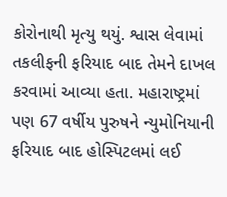કોરોનાથી મૃત્યુ થયું. શ્વાસ લેવામાં તકલીફની ફરિયાદ બાદ તેમને દાખલ કરવામાં આવ્યા હતા. મહારાષ્ટ્રમાં પણ 67 વર્ષીય પુરુષને ન્યુમોનિયાની ફરિયાદ બાદ હોસ્પિટલમાં લઈ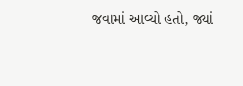જવામાં આવ્યો હતો, જ્યાં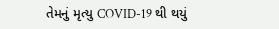તેમનું મૃત્યુ COVID-19 થી થયું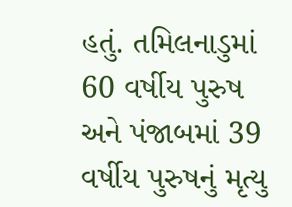હતું. તમિલનાડુમાં 60 વર્ષીય પુરુષ અને પંજાબમાં 39 વર્ષીય પુરુષનું મૃત્યુ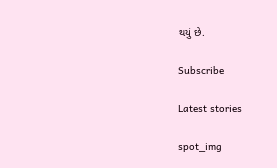થયું છે.

Subscribe

Latest stories

spot_img